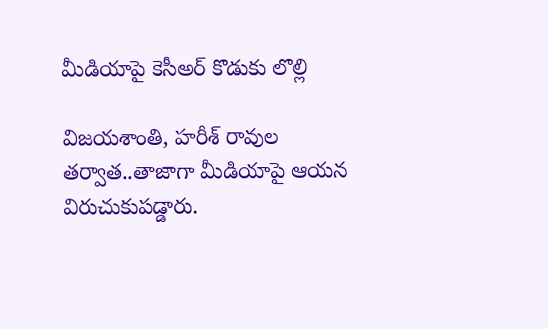మీడియాపై కెసీఅర్ కొడుకు లొల్లి

విజయశాంతి, హరీశ్ రావుల తర్వాత..తాజాగా మీడియాపై ఆయన విరుచుకుపడ్డారు.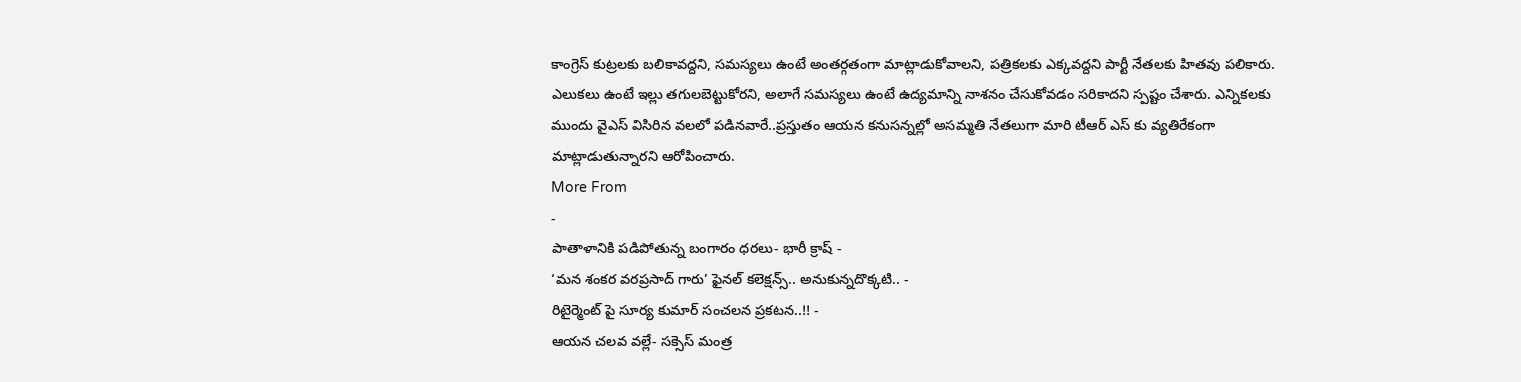కాంగ్రెస్ కుట్రలకు బలికావద్దని, సమస్యలు ఉంటే అంతర్గతంగా మాట్లాడుకోవాలని, పత్రికలకు ఎక్కవద్దని పార్టీ నేతలకు హితవు పలికారు. ఎలుకలు ఉంటే ఇల్లు తగులబెట్టుకోరని, అలాగే సమస్యలు ఉంటే ఉద్యమాన్ని నాశనం చేసుకోవడం సరికాదని స్పష్టం చేశారు. ఎన్నికలకు ముందు వైఎస్ విసిరిన వలలో పడినవారే..ప్రస్తుతం ఆయన కనుసన్నల్లో అసమ్మతి నేతలుగా మారి టీఆర్ ఎస్ కు వ్యతిరేకంగా మాట్లాడుతున్నారని ఆరోపించారు.
More From
-
పాతాళానికి పడిపోతున్న బంగారం ధరలు- భారీ క్రాష్ -
‘మన శంకర వరప్రసాద్ గారు’ ఫైనల్ కలెక్షన్స్.. అనుకున్నదొక్కటి.. -
రిటైర్మెంట్ పై సూర్య కుమార్ సంచలన ప్రకటన..!! -
ఆయన చలవ వల్లే- సక్సెస్ మంత్ర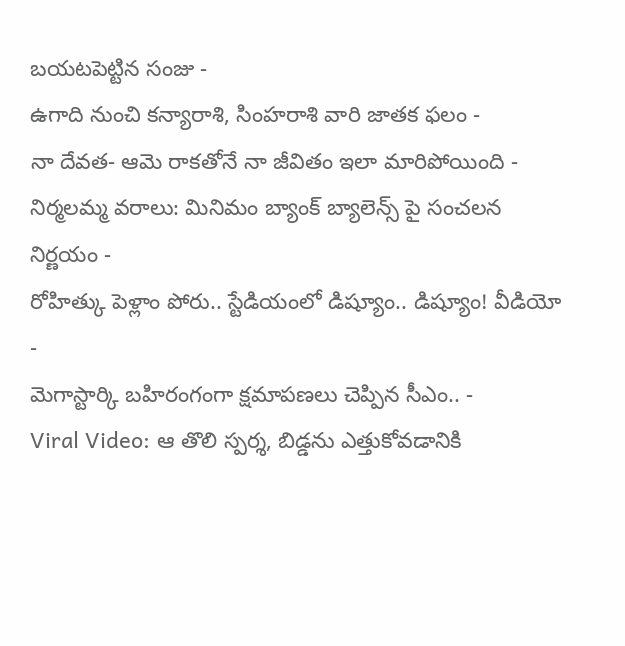బయటపెట్టిన సంజు -
ఉగాది నుంచి కన్యారాశి, సింహరాశి వారి జాతక ఫలం -
నా దేవత- ఆమె రాకతోనే నా జీవితం ఇలా మారిపోయింది -
నిర్మలమ్మ వరాలు: మినిమం బ్యాంక్ బ్యాలెన్స్ పై సంచలన నిర్ణయం -
రోహిత్కు పెళ్లాం పోరు.. స్టేడియంలో డిష్యూం.. డిష్యూం! వీడియో -
మెగాస్టార్కి బహిరంగంగా క్షమాపణలు చెప్పిన సీఎం.. -
Viral Video: ఆ తొలి స్పర్శ, బిడ్డను ఎత్తుకోవడానికి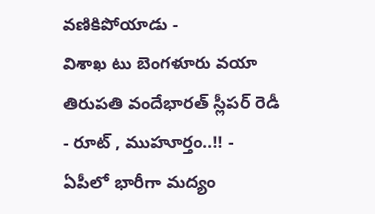వణికిపోయాడు -
విశాఖ టు బెంగళూరు వయా తిరుపతి వందేభారత్ స్లీపర్ రెడీ - రూట్ , ముహూర్తం..!! -
ఏపీలో భారీగా మద్యం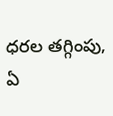ధరల తగ్గింపు, ఏ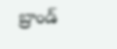బ్రాండ్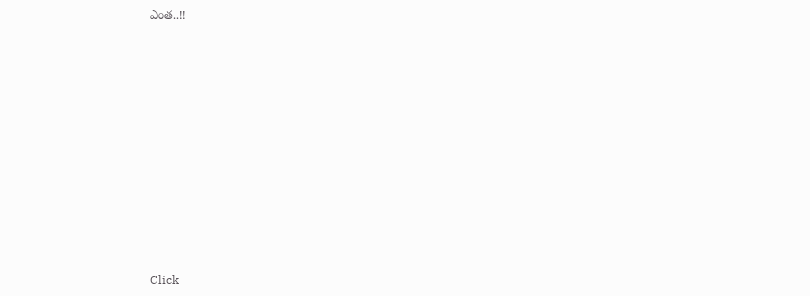ఎంత..!!












Click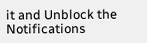it and Unblock the Notifications